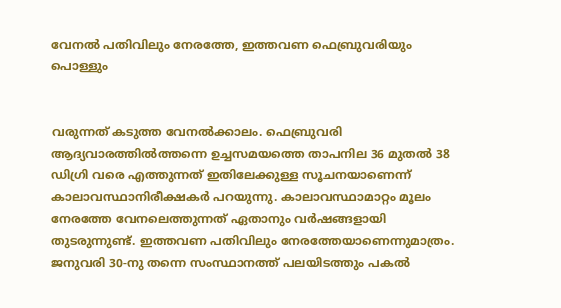വേനല്‍ പതിവിലും നേരത്തേ, ഇത്തവണ ഫെബ്രുവരിയും പൊള്ളും


വരുന്നത് കടുത്ത വേനല്‍ക്കാലം. ഫെബ്രുവരി ആദ്യവാരത്തില്‍ത്തന്നെ ഉച്ചസമയത്തെ താപനില 36 മുതല്‍ 38 ഡിഗ്രി വരെ എത്തുന്നത് ഇതിലേക്കുള്ള സൂചനയാണെന്ന് കാലാവസ്ഥാനിരീക്ഷകർ പറയുന്നു. കാലാവസ്ഥാമാറ്റം മൂലം നേരത്തേ വേനലെത്തുന്നത് ഏതാനും വർഷങ്ങളായി തുടരുന്നുണ്ട്. ഇത്തവണ പതിവിലും നേരത്തേയാണെന്നുമാത്രം. ജനുവരി 30-നു തന്നെ സംസ്ഥാനത്ത് പലയിടത്തും പകല്‍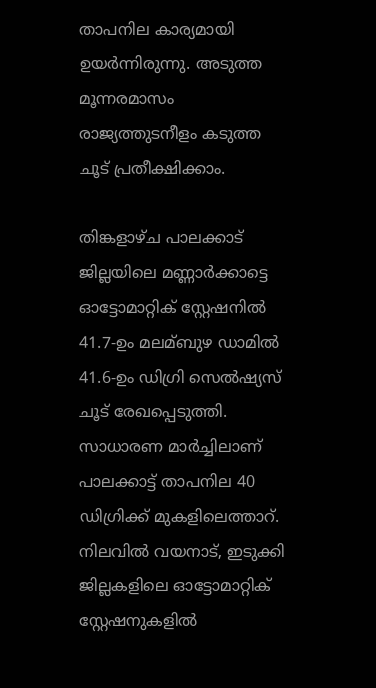താപനില കാര്യമായി ഉയർന്നിരുന്നു. അടുത്ത മൂന്നരമാസം രാജ്യത്തുടനീളം കടുത്ത ചൂട് പ്രതീക്ഷിക്കാം.

തിങ്കളാഴ്ച പാലക്കാട് ജില്ലയിലെ മണ്ണാർക്കാട്ടെ ഓട്ടോമാറ്റിക് സ്റ്റേഷനില്‍ 41.7-ഉം മലമ്ബുഴ ഡാമില്‍ 41.6-ഉം ഡിഗ്രി സെല്‍ഷ്യസ് ചൂട് രേഖപ്പെടുത്തി. സാധാരണ മാർച്ചിലാണ് പാലക്കാട്ട് താപനില 40 ഡിഗ്രിക്ക് മുകളിലെത്താറ്. നിലവില്‍ വയനാട്, ഇടുക്കി ജില്ലകളിലെ ഓട്ടോമാറ്റിക് സ്റ്റേഷനുകളില്‍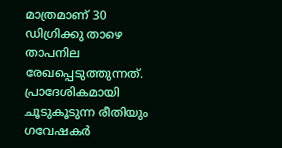മാത്രമാണ് 30 ഡിഗ്രിക്കു താഴെ താപനില രേഖപ്പെടുത്തുന്നത്. പ്രാദേശികമായി ചൂടുകൂടുന്ന രീതിയും ഗവേഷകർ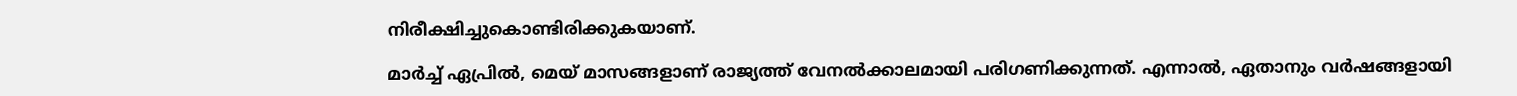നിരീക്ഷിച്ചുകൊണ്ടിരിക്കുകയാണ്.

മാർച്ച്‌ ഏപ്രില്‍, മെയ് മാസങ്ങളാണ് രാജ്യത്ത് വേനല്‍ക്കാലമായി പരിഗണിക്കുന്നത്. എന്നാല്‍, ഏതാനും വർഷങ്ങളായി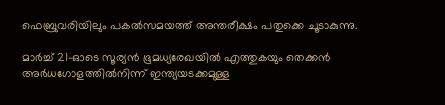ഫെബ്രുവരിയിലും പകല്‍സമയത്ത് അന്തരീക്ഷം പതുക്കെ ചൂടാകുന്നു.

മാർച്ച്‌ 21-ഓടെ സൂര്യൻ ഭൂമധ്യരേഖയില്‍ എത്തുകയും തെക്കൻ അർധഗോളത്തില്‍നിന്ന് ഇന്ത്യയടക്കമുള്ള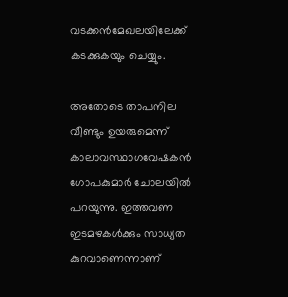വടക്കൻമേഖലയിലേക്ക് കടക്കുകയും ചെയ്യും.

അതോടെ താപനില വീണ്ടും ഉയരുമെന്ന് കാലാവസ്ഥാഗവേഷകൻ ഗോപകുമാർ ചോലയില്‍ പറയുന്നു. ഇത്തവണ ഇടമഴകള്‍ക്കും സാധ്യത കുറവാണെന്നാണ്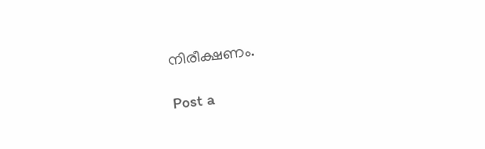നിരീക്ഷണം.

Post a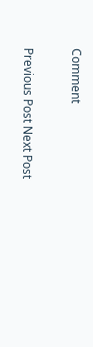Comment

Previous Post Next Post